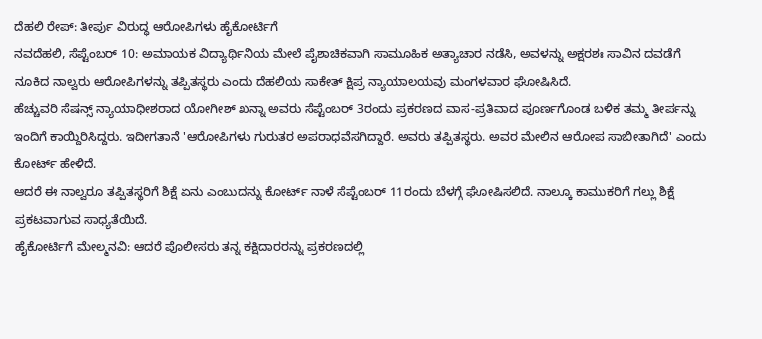ದೆಹಲಿ ರೇಪ್: ತೀರ್ಪು ವಿರುದ್ಧ ಆರೋಪಿಗಳು ಹೈಕೋರ್ಟಿಗೆ
ನವದೆಹಲಿ, ಸೆಪ್ಟೆಂಬರ್ 10: ಅಮಾಯಕ ವಿದ್ಯಾರ್ಥಿನಿಯ ಮೇಲೆ ಪೈಶಾಚಿಕವಾಗಿ ಸಾಮೂಹಿಕ ಅತ್ಯಾಚಾರ ನಡೆಸಿ, ಅವಳನ್ನು ಅಕ್ಷರಶಃ ಸಾವಿನ ದವಡೆಗೆ ನೂಕಿದ ನಾಲ್ವರು ಆರೋಪಿಗಳನ್ನು ತಪ್ಪಿತಸ್ಥರು ಎಂದು ದೆಹಲಿಯ ಸಾಕೇತ್ ಕ್ಷಿಪ್ರ ನ್ಯಾಯಾಲಯವು ಮಂಗಳವಾರ ಘೋಷಿಸಿದೆ.
ಹೆಚ್ಚುವರಿ ಸೆಷನ್ಸ್ ನ್ಯಾಯಾಧೀಶರಾದ ಯೋಗೀಶ್ ಖನ್ನಾ ಅವರು ಸೆಪ್ಟೆಂಬರ್ 3ರಂದು ಪ್ರಕರಣದ ವಾಸ-ಪ್ರತಿವಾದ ಪೂರ್ಣಗೊಂಡ ಬಳಿಕ ತಮ್ಮ ತೀರ್ಪನ್ನು ಇಂದಿಗೆ ಕಾಯ್ದಿರಿಸಿದ್ದರು. ಇದೀಗತಾನೆ 'ಆರೋಪಿಗಳು ಗುರುತರ ಅಪರಾಧವೆಸಗಿದ್ದಾರೆ. ಅವರು ತಪ್ಪಿತಸ್ಥರು. ಅವರ ಮೇಲಿನ ಆರೋಪ ಸಾಬೀತಾಗಿದೆ' ಎಂದು ಕೋರ್ಟ್ ಹೇಳಿದೆ.
ಆದರೆ ಈ ನಾಲ್ವರೂ ತಪ್ಪಿತಸ್ಥರಿಗೆ ಶಿಕ್ಷೆ ಏನು ಎಂಬುದನ್ನು ಕೋರ್ಟ್ ನಾಳೆ ಸೆಪ್ಟೆಂಬರ್ 11ರಂದು ಬೆಳಗ್ಗೆ ಘೋಷಿಸಲಿದೆ. ನಾಲ್ಕೂ ಕಾಮುಕರಿಗೆ ಗಲ್ಲು ಶಿಕ್ಷೆ ಪ್ರಕಟವಾಗುವ ಸಾಧ್ಯತೆಯಿದೆ.
ಹೈಕೋರ್ಟಿಗೆ ಮೇಲ್ಮನವಿ: ಆದರೆ ಪೊಲೀಸರು ತನ್ನ ಕಕ್ಷಿದಾರರನ್ನು ಪ್ರಕರಣದಲ್ಲಿ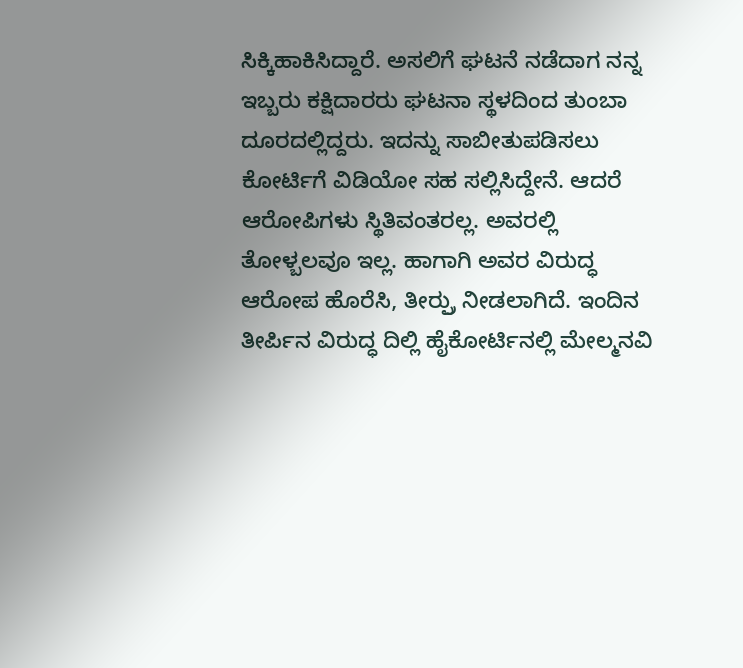ಸಿಕ್ಕಿಹಾಕಿಸಿದ್ದಾರೆ. ಅಸಲಿಗೆ ಘಟನೆ ನಡೆದಾಗ ನನ್ನ ಇಬ್ಬರು ಕಕ್ಷಿದಾರರು ಘಟನಾ ಸ್ಥಳದಿಂದ ತುಂಬಾ ದೂರದಲ್ಲಿದ್ದರು. ಇದನ್ನು ಸಾಬೀತುಪಡಿಸಲು ಕೋರ್ಟಿಗೆ ವಿಡಿಯೋ ಸಹ ಸಲ್ಲಿಸಿದ್ದೇನೆ. ಆದರೆ ಆರೋಪಿಗಳು ಸ್ಥಿತಿವಂತರಲ್ಲ. ಅವರಲ್ಲಿ ತೋಳ್ಬಲವೂ ಇಲ್ಲ. ಹಾಗಾಗಿ ಅವರ ವಿರುದ್ಧ ಆರೋಪ ಹೊರೆಸಿ, ತೀರ್ರ್ಪು ನೀಡಲಾಗಿದೆ. ಇಂದಿನ ತೀರ್ಪಿನ ವಿರುದ್ಧ ದಿಲ್ಲಿ ಹೈಕೋರ್ಟಿನಲ್ಲಿ ಮೇಲ್ಮನವಿ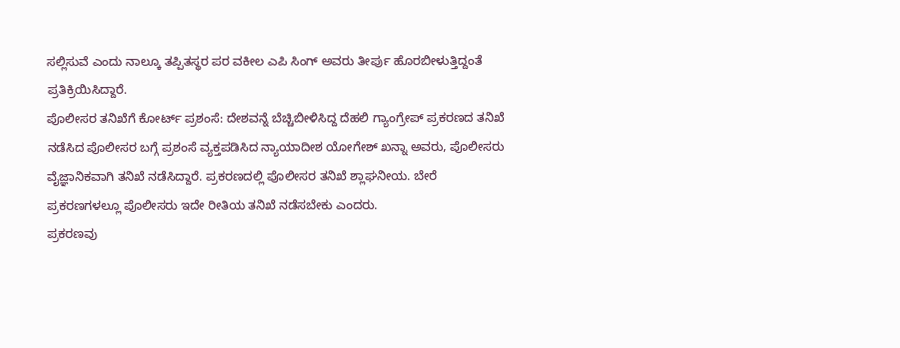ಸಲ್ಲಿಸುವೆ ಎಂದು ನಾಲ್ಕೂ ತಪ್ಪಿತಸ್ಥರ ಪರ ವಕೀಲ ಎಪಿ ಸಿಂಗ್ ಅವರು ತೀರ್ಪು ಹೊರಬೀಳುತ್ತಿದ್ದಂತೆ ಪ್ರತಿಕ್ರಿಯಿಸಿದ್ದಾರೆ.
ಪೊಲೀಸರ ತನಿಖೆಗೆ ಕೋರ್ಟ್ ಪ್ರಶಂಸೆ: ದೇಶವನ್ನೆ ಬೆಚ್ಚಿಬೀಳಿಸಿದ್ದ ದೆಹಲಿ ಗ್ಯಾಂಗ್ರೇಪ್ ಪ್ರಕರಣದ ತನಿಖೆ ನಡೆಸಿದ ಪೊಲೀಸರ ಬಗ್ಗೆ ಪ್ರಶಂಸೆ ವ್ಯಕ್ತಪಡಿಸಿದ ನ್ಯಾಯಾದೀಶ ಯೋಗೇಶ್ ಖನ್ನಾ ಅವರು, ಪೊಲೀಸರು ವೈಜ್ಞಾನಿಕವಾಗಿ ತನಿಖೆ ನಡೆಸಿದ್ದಾರೆ. ಪ್ರಕರಣದಲ್ಲಿ ಪೊಲೀಸರ ತನಿಖೆ ಶ್ಲಾಘನೀಯ. ಬೇರೆ ಪ್ರಕರಣಗಳಲ್ಲೂ ಪೊಲೀಸರು ಇದೇ ರೀತಿಯ ತನಿಖೆ ನಡೆಸಬೇಕು ಎಂದರು.
ಪ್ರಕರಣವು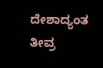ದೇಶಾದ್ಯಂತ ತೀವ್ರ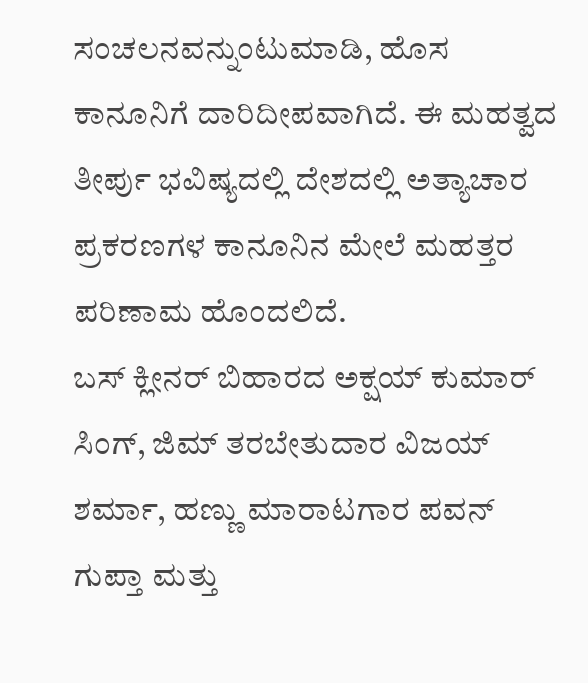ಸಂಚಲನವನ್ನುಂಟುಮಾಡಿ, ಹೊಸ ಕಾನೂನಿಗೆ ದಾರಿದೀಪವಾಗಿದೆ. ಈ ಮಹತ್ವದ ತೀರ್ಪು ಭವಿಷ್ಯದಲ್ಲಿ ದೇಶದಲ್ಲಿ ಅತ್ಯಾಚಾರ ಪ್ರಕರಣಗಳ ಕಾನೂನಿನ ಮೇಲೆ ಮಹತ್ತರ ಪರಿಣಾಮ ಹೊಂದಲಿದೆ.
ಬಸ್ ಕ್ಲೀನರ್ ಬಿಹಾರದ ಅಕ್ಷಯ್ ಕುಮಾರ್ ಸಿಂಗ್, ಜಿಮ್ ತರಬೇತುದಾರ ವಿಜಯ್ ಶರ್ಮಾ, ಹಣ್ಣು ಮಾರಾಟಗಾರ ಪವನ್ ಗುಪ್ತಾ ಮತ್ತು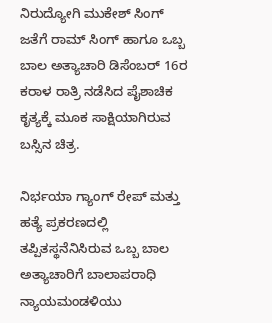ನಿರುದ್ಯೋಗಿ ಮುಕೇಶ್ ಸಿಂಗ್ ಜತೆಗೆ ರಾಮ್ ಸಿಂಗ್ ಹಾಗೂ ಒಬ್ಬ ಬಾಲ ಅತ್ಯಾಚಾರಿ ಡಿಸೆಂಬರ್ 16ರ ಕರಾಳ ರಾತ್ರಿ ನಡೆಸಿದ ಪೈಶಾಚಿಕ ಕೃತ್ಯಕ್ಕೆ ಮೂಕ ಸಾಕ್ಷಿಯಾಗಿರುವ ಬಸ್ಸಿನ ಚಿತ್ರ.

ನಿರ್ಭಯಾ ಗ್ಯಾಂಗ್ ರೇಪ್ ಮತ್ತು ಹತ್ಯೆ ಪ್ರಕರಣದಲ್ಲಿ ತಪ್ಪಿತಸ್ಥನೆನಿಸಿರುವ ಒಬ್ಬ ಬಾಲ ಅತ್ಯಾಚಾರಿಗೆ ಬಾಲಾಪರಾಧಿ ನ್ಯಾಯಮಂಡಳಿಯು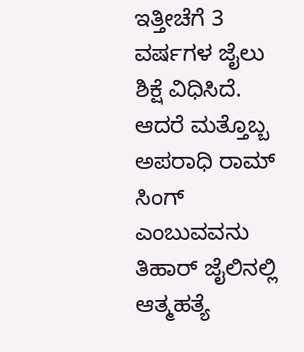ಇತ್ತೀಚೆಗೆ 3 ವರ್ಷಗಳ ಜೈಲು ಶಿಕ್ಷೆ ವಿಧಿಸಿದೆ. ಆದರೆ ಮತ್ತೊಬ್ಬ ಅಪರಾಧಿ ರಾಮ್ ಸಿಂಗ್ ಎಂಬುವವನು ತಿಹಾರ್ ಜೈಲಿನಲ್ಲಿ ಆತ್ಮಹತ್ಯೆ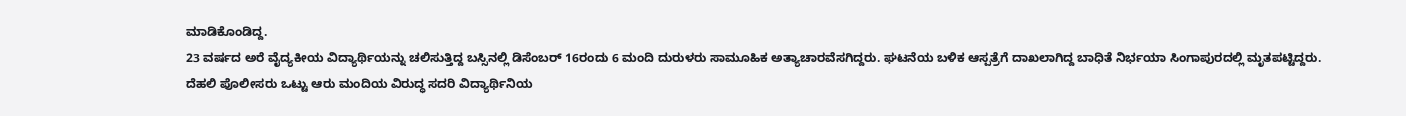ಮಾಡಿಕೊಂಡಿದ್ದ.
23 ವರ್ಷದ ಅರೆ ವೈದ್ಯಕೀಯ ವಿದ್ಯಾರ್ಥಿಯನ್ನು ಚಲಿಸುತ್ತಿದ್ದ ಬಸ್ಸಿನಲ್ಲಿ ಡಿಸೆಂಬರ್ 16ರಂದು 6 ಮಂದಿ ದುರುಳರು ಸಾಮೂಹಿಕ ಅತ್ಯಾಚಾರವೆಸಗಿದ್ದರು. ಘಟನೆಯ ಬಳಿಕ ಆಸ್ಪತ್ರೆಗೆ ದಾಖಲಾಗಿದ್ದ ಬಾಧಿತೆ ನಿರ್ಭಯಾ ಸಿಂಗಾಪುರದಲ್ಲಿ ಮೃತಪಟ್ಟಿದ್ದರು.
ದೆಹಲಿ ಪೊಲೀಸರು ಒಟ್ಟು ಆರು ಮಂದಿಯ ವಿರುದ್ಧ ಸದರಿ ವಿದ್ಯಾರ್ಥಿನಿಯ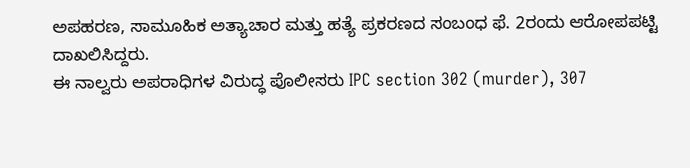ಅಪಹರಣ, ಸಾಮೂಹಿಕ ಅತ್ಯಾಚಾರ ಮತ್ತು ಹತ್ಯೆ ಪ್ರಕರಣದ ಸಂಬಂಧ ಫೆ. 2ರಂದು ಆರೋಪಪಟ್ಟಿ ದಾಖಲಿಸಿದ್ದರು.
ಈ ನಾಲ್ವರು ಅಪರಾಧಿಗಳ ವಿರುದ್ಧ ಪೊಲೀಸರು IPC section 302 (murder), 307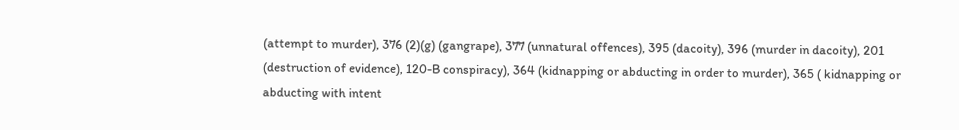(attempt to murder), 376 (2)(g) (gangrape), 377 (unnatural offences), 395 (dacoity), 396 (murder in dacoity), 201 (destruction of evidence), 120-B conspiracy), 364 (kidnapping or abducting in order to murder), 365 ( kidnapping or abducting with intent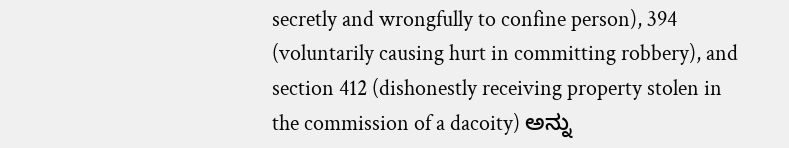secretly and wrongfully to confine person), 394 (voluntarily causing hurt in committing robbery), and section 412 (dishonestly receiving property stolen in the commission of a dacoity) ಅನ್ನು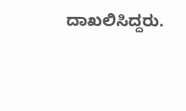ದಾಖಲಿಸಿದ್ದರು.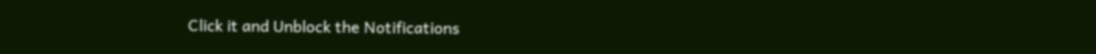Click it and Unblock the Notifications